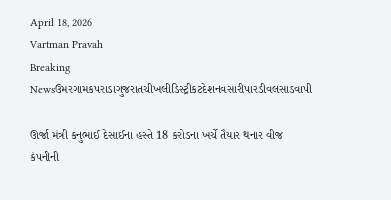April 18, 2026
Vartman Pravah
Breaking Newsઉમરગામકપરાડાગુજરાતચીખલીડિસ્ટ્રીકટદેશનવસારીપારડીવલસાડવાપી

ઊર્જા મંત્રી કનુભાઈ દેસાઈના હસ્‍તે 18 કરોડના ખર્ચે તૈયાર થનાર વીજ કંપનીની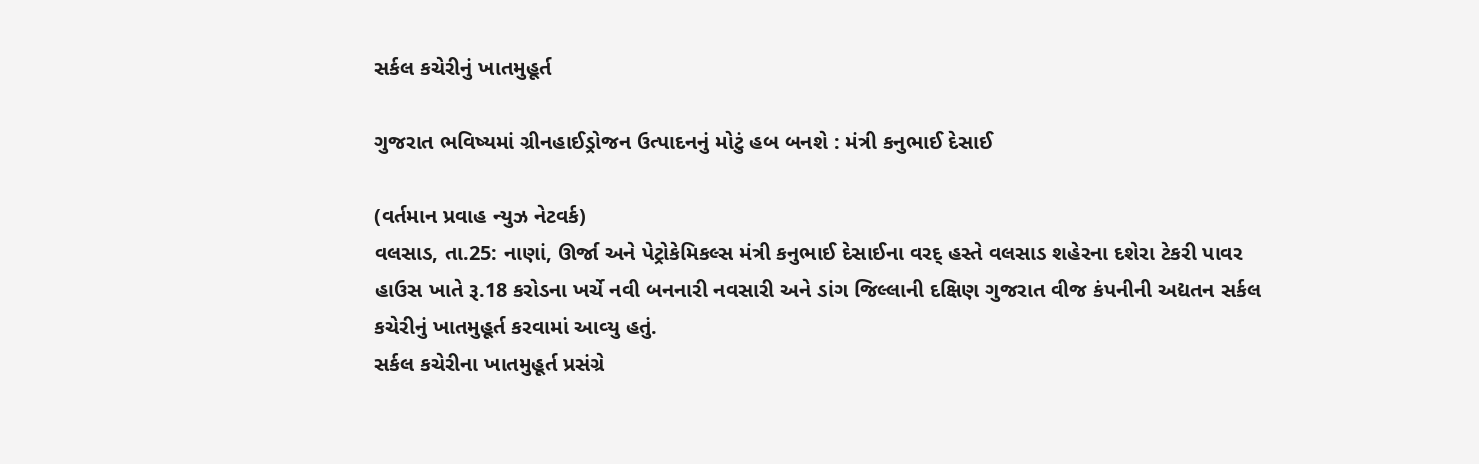સર્કલ કચેરીનું ખાતમુહૂર્ત

ગુજરાત ભવિષ્‍યમાં ગ્રીનહાઈડ્રોજન ઉત્‍પાદનનું મોટું હબ બનશે : મંત્રી કનુભાઈ દેસાઈ

(વર્તમાન પ્રવાહ ન્‍યુઝ નેટવર્ક)
વલસાડ, તા.25: નાણાં, ઊર્જા અને પેટ્રોકેમિકલ્‍સ મંત્રી કનુભાઈ દેસાઈના વરદ્‌ હસ્‍તે વલસાડ શહેરના દશેરા ટેકરી પાવર હાઉસ ખાતે રૂ.18 કરોડના ખર્ચે નવી બનનારી નવસારી અને ડાંગ જિલ્લાની દક્ષિણ ગુજરાત વીજ કંપનીની અદ્યતન સર્કલ કચેરીનું ખાતમુહૂર્ત કરવામાં આવ્‍યુ હતું.
સર્કલ કચેરીના ખાતમુહૂર્ત પ્રસંગ્રે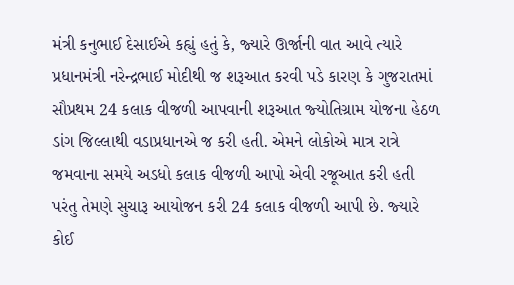મંત્રી કનુભાઈ દેસાઈએ કહ્યું હતું કે, જ્‍યારે ઊર્જાની વાત આવે ત્‍યારે પ્રધાનમંત્રી નરેન્‍દ્રભાઈ મોદીથી જ શરૂઆત કરવી પડે કારણ કે ગુજરાતમાં સૌપ્રથમ 24 કલાક વીજળી આપવાની શરૂઆત જ્‍યોતિગ્રામ યોજના હેઠળ ડાંગ જિલ્લાથી વડાપ્રધાનએ જ કરી હતી. એમને લોકોએ માત્ર રાત્રે જમવાના સમયે અડધો કલાક વીજળી આપો એવી રજૂઆત કરી હતી પરંતુ તેમણે સુચારૂ આયોજન કરી 24 કલાક વીજળી આપી છે. જ્‍યારે કોઈ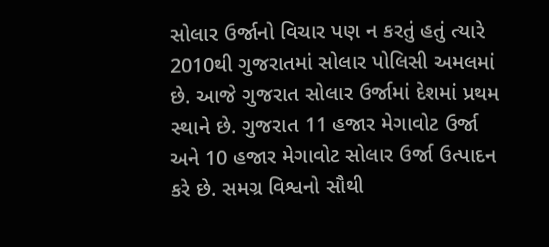સોલાર ઉર્જાનો વિચાર પણ ન કરતું હતું ત્‍યારે 2010થી ગુજરાતમાં સોલાર પોલિસી અમલમાં છે. આજે ગુજરાત સોલાર ઉર્જામાં દેશમાં પ્રથમ સ્‍થાને છે. ગુજરાત 11 હજાર મેગાવોટ ઉર્જા અને 10 હજાર મેગાવોટ સોલાર ઉર્જા ઉત્‍પાદન કરે છે. સમગ્ર વિશ્વનો સૌથી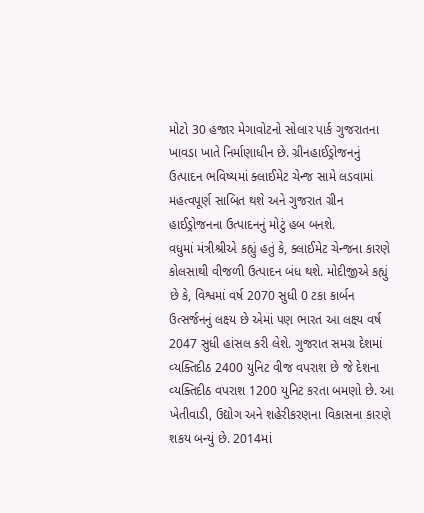મોટો 30 હજાર મેગાવોટનો સોલાર પાર્ક ગુજરાતના ખાવડા ખાતે નિર્માણાધીન છે. ગ્રીનહાઈડ્રોજનનું ઉત્‍પાદન ભવિષ્‍યમાં ક્‍લાઈમેટ ચેન્‍જ સામે લડવામાં મહત્‍વપૂર્ણ સાબિત થશે અને ગુજરાત ગ્રીન હાઈડ્રોજનના ઉત્‍પાદનનું મોટું હબ બનશે.
વધુમાં મંત્રીશ્રીએ કહ્યું હતું કે, ક્‍લાઈમેટ ચેન્‍જના કારણે કોલસાથી વીજળી ઉત્‍પાદન બંધ થશે. મોદીજીએ કહ્યું છે કે, વિશ્વમાં વર્ષ 2070 સુધી 0 ટકા કાર્બન ઉત્‍સર્જનનું લક્ષ્ય છે એમાં પણ ભારત આ લક્ષ્ય વર્ષ 2047 સુધી હાંસલ કરી લેશે. ગુજરાત સમગ્ર દેશમાં વ્‍યક્‍તિદીઠ 2400 યુનિટ વીજ વપરાશ છે જે દેશના વ્‍યક્‍તિદીઠ વપરાશ 1200 યુનિટ કરતા બમણો છે. આ ખેતીવાડી, ઉદ્યોગ અને શહેરીકરણના વિકાસના કારણે શકય બન્‍યું છે. 2014માં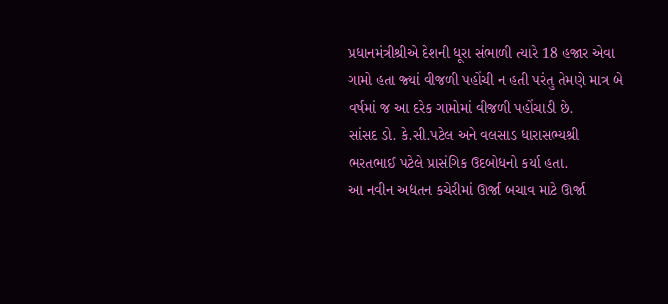પ્રધાનમંત્રીશ્રીએ દેશની ધૂરા સંભાળી ત્‍યારે 18 હજાર એવા ગામો હતા જ્‍યાં વીજળી પહોંચી ન હતી પરંતુ તેમણે માત્ર બે વર્ષમાં જ આ દરેક ગામોમાં વીજળી પહોંચાડી છે.
સાંસદ ડો. કે.સી.પટેલ અને વલસાડ ધારાસભ્‍યશ્રી ભરતભાઈ પટેલે પ્રાસંગિક ઉદબોધનો કર્યા હતા.
આ નવીન અદ્યતન કચેરીમાં ઊર્જા બચાવ માટે ઊર્જા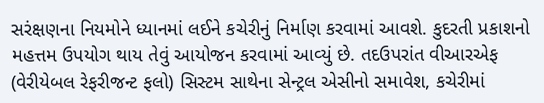સરંક્ષણના નિયમોને ધ્‍યાનમાં લઈને કચેરીનું નિર્માણ કરવામાં આવશે. કુદરતી પ્રકાશનો મહત્તમ ઉપયોગ થાય તેવું આયોજન કરવામાં આવ્‍યું છે. તદઉપરાંત વીઆરએફ (વેરીયેબલ રેફરીજન્‍ટ ફલો) સિસ્‍ટમ સાથેના સેન્‍ટ્રલ એસીનો સમાવેશ, કચેરીમાં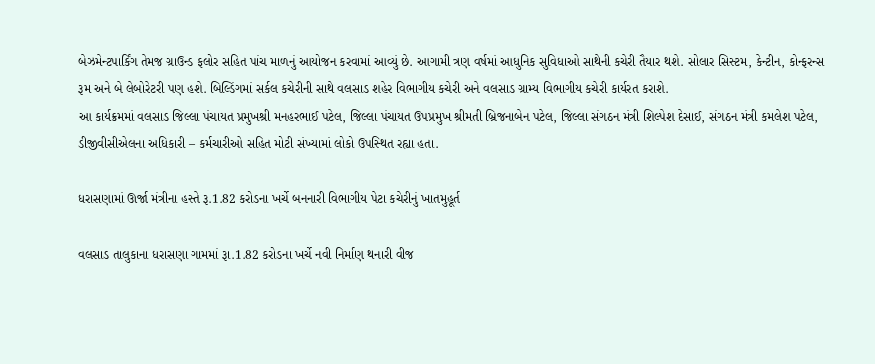બેઝમેન્‍ટપાર્કિંગ તેમજ ગ્રાઉન્‍ડ ફલોર સહિત પાંચ માળનું આયોજન કરવામાં આવ્‍યું છે. આગામી ત્રણ વર્ષમાં આધુનિક સુવિધાઓ સાથેની કચેરી તૈયાર થશે. સોલાર સિસ્‍ટમ, કેન્‍ટીન, કોન્‍ફરન્‍સ રૂમ અને બે લેબોરેટરી પણ હશે. બિલ્‍ડિંગમાં સર્કલ કચેરીની સાથે વલસાડ શહેર વિભાગીય કચેરી અને વલસાડ ગ્રામ્‍ય વિભાગીય કચેરી કાર્યરત કરાશે.
આ કાર્યક્રમમાં વલસાડ જિલ્લા પંચાયત પ્રમુખશ્રી મનહરભાઈ પટેલ, જિલ્લા પંચાયત ઉપપ્રમુખ શ્રીમતી બ્રિજનાબેન પટેલ, જિલ્લા સંગઠન મંત્રી શિલ્‍પેશ દેસાઈ, સંગઠન મંત્રી કમલેશ પટેલ, ડીજીવીસીએલના અધિકારી – કર્મચારીઓ સહિત મોટી સંખ્‍યામાં લોકો ઉપસ્‍થિત રહ્યા હતા.

ધરાસણામાં ઊર્જા મંત્રીના હસ્‍તે રૂ.1.82 કરોડના ખર્ચે બનનારી વિભાગીય પેટા કચેરીનું ખાતમુહૂર્ત

વલસાડ તાલુકાના ધરાસણા ગામમાં રૂા.1.82 કરોડના ખર્ચે નવી નિર્માણ થનારી વીજ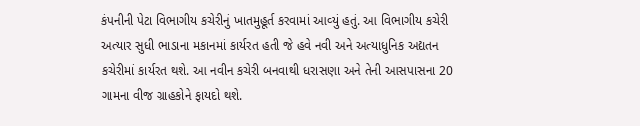કંપનીની પેટા વિભાગીય કચેરીનું ખાતમુહૂર્ત કરવામાં આવ્‍યું હતું. આ વિભાગીય કચેરી અત્‍યાર સુધી ભાડાના મકાનમાં કાર્યરત હતી જે હવે નવી અને અત્‍યાધુનિક અદ્યતન કચેરીમાં કાર્યરત થશે. આ નવીન કચેરી બનવાથી ધરાસણા અને તેની આસપાસના 20 ગામના વીજ ગ્રાહકોને ફાયદો થશે.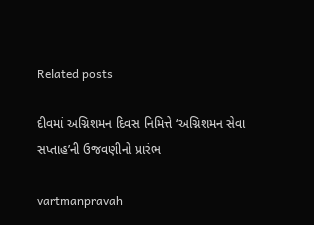Related posts

દીવમાં અગ્નિશમન દિવસ નિમિત્તે ‘અગ્નિશમન સેવા સપ્તાહ’ની ઉજવણીનો પ્રારંભ

vartmanpravah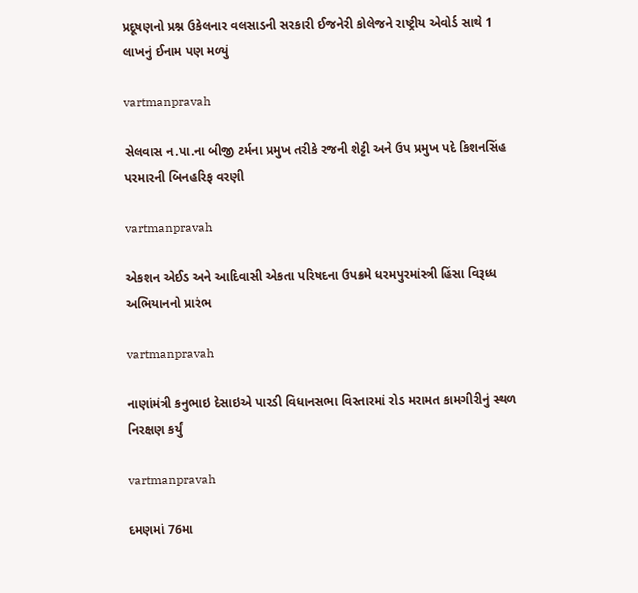પ્રદૂષણનો પ્રશ્ન ઉકેલનાર વલસાડની સરકારી ઈજનેરી કોલેજને રાષ્ટ્રીય એવોર્ડ સાથે 1 લાખનું ઈનામ પણ મળ્યું

vartmanpravah

સેલવાસ ન.પા.ના બીજી ટર્મના પ્રમુખ તરીકે રજની શેટ્ટી અને ઉપ પ્રમુખ પદે કિશનસિંહ પરમારની બિનહરિફ વરણી

vartmanpravah

એકશન એઈડ અને આદિવાસી એકતા પરિષદના ઉપક્રમે ધરમપુરમાંસ્ત્રી હિંસા વિરૂધ્‍ધ અભિયાનનો પ્રારંભ

vartmanpravah

નાણાંમંત્રી કનુભાઇ દેસાઇએ પારડી વિધાનસભા વિસ્તારમાં રોડ મરામત કામગીરીનું સ્થળ નિરક્ષણ કર્યું

vartmanpravah

દમણમાં 76મા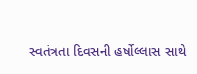સ્‍વતંત્રતા દિવસની હર્ષોલ્લાસ સાથે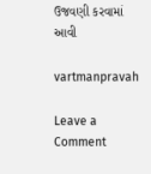ઉજવણી કરવામાં આવી

vartmanpravah

Leave a Comment